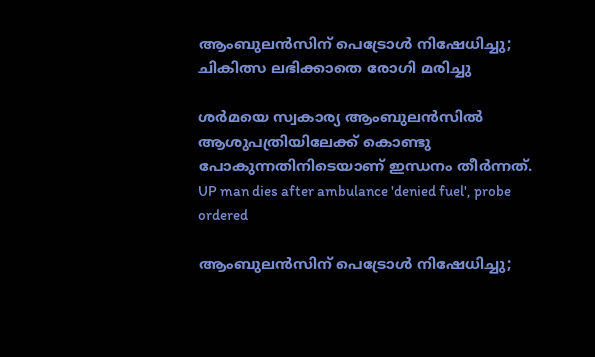ആംബുലൻസിന് പെട്രോൾ നിഷേധിച്ചു; ചികിത്സ ലഭിക്കാതെ രോഗി മരിച്ചു

ശർമയെ സ്വകാര്യ ആംബുലൻസിൽ ആശുപത്രിയിലേക്ക് കൊണ്ടു പോകുന്നതിനിടെയാണ് ഇന്ധനം തീർന്നത്.
UP man dies after ambulance 'denied fuel', probe ordered

ആംബുലൻസിന് പെട്രോൾ നിഷേധിച്ചു;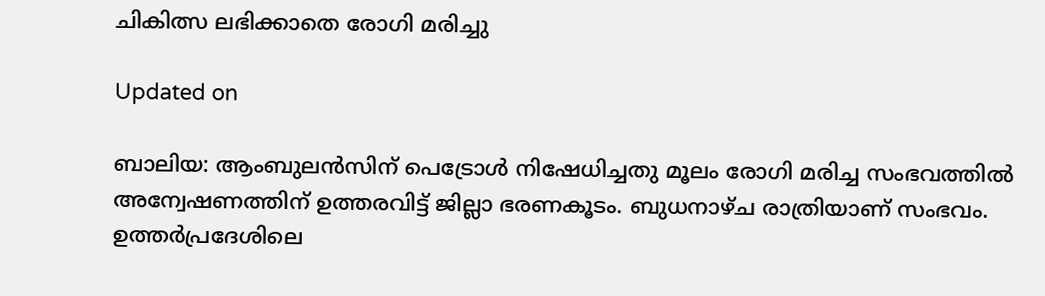ചികിത്സ ലഭിക്കാതെ രോഗി മരിച്ചു

Updated on

ബാലിയ: ആംബുലൻസിന് പെട്രോൾ നിഷേധിച്ചതു മൂലം രോഗി മരിച്ച സംഭവത്തിൽ അന്വേഷണത്തിന് ഉത്തരവിട്ട് ജില്ലാ ഭരണകൂടം. ബുധനാഴ്ച രാത്രിയാണ് സംഭവം. ഉത്തർപ്രദേശിലെ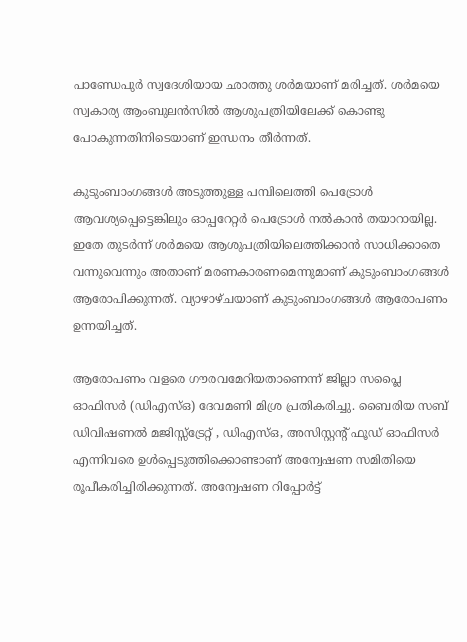പാണ്ഡേപുർ സ്വദേശിയായ ഛാത്തു ശർമയാണ് മരിച്ചത്. ശർമയെ സ്വകാര്യ ആംബുലൻസിൽ ആശുപത്രിയിലേക്ക് കൊണ്ടു പോകുന്നതിനിടെയാണ് ഇന്ധനം തീർന്നത്.

കുടുംബാംഗങ്ങൾ അടുത്തുള്ള പമ്പിലെത്തി പെട്രോൾ ആവശ്യപ്പെട്ടെങ്കിലും ഓപ്പറേറ്റർ പെട്രോൾ നൽകാൻ തയാറായില്ല. ഇതേ തുടർന്ന് ശർമയെ ആശുപത്രിയിലെത്തിക്കാൻ സാധിക്കാതെ വന്നുവെന്നും അതാണ് മരണകാരണമെന്നുമാണ് കുടുംബാംഗങ്ങൾ ആരോപിക്കുന്നത്. വ്യാഴാഴ്ചയാണ് കുടുംബാംഗങ്ങൾ ആരോപണം ഉന്നയിച്ചത്.

ആരോപണം വളരെ ഗൗരവമേറിയതാണെന്ന് ജില്ലാ സപ്ലൈ ഓഫിസർ (ഡിഎസ്ഒ) ദേവമണി മിശ്ര പ്രതികരിച്ചു. ബൈരിയ സബ് ഡിവിഷണൽ മജിസ്സ്ട്രേറ്റ് , ഡിഎസ്ഒ, അസിസ്റ്റന്‍റ് ഫൂഡ് ഓഫിസർ എന്നിവരെ ഉൾപ്പെടുത്തിക്കൊണ്ടാണ് അന്വേഷണ സമിതിയെ രൂപീകരിച്ചിരിക്കുന്നത്. അന്വേഷണ റിപ്പോർട്ട്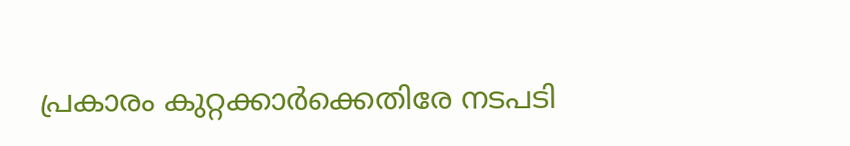പ്രകാരം കുറ്റക്കാർക്കെതിരേ നടപടി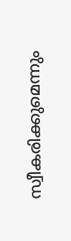സ്വീകരിക്കുമെന്നും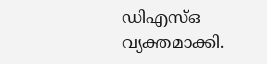ഡിഎസ്ഒ വ്യക്തമാക്കി.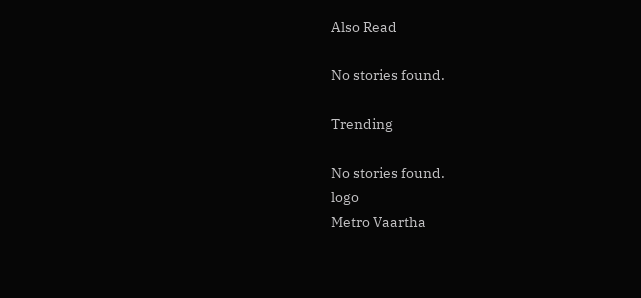Also Read

No stories found.

Trending

No stories found.
logo
Metro Vaartha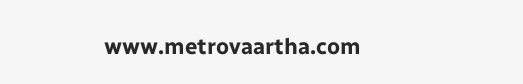www.metrovaartha.com